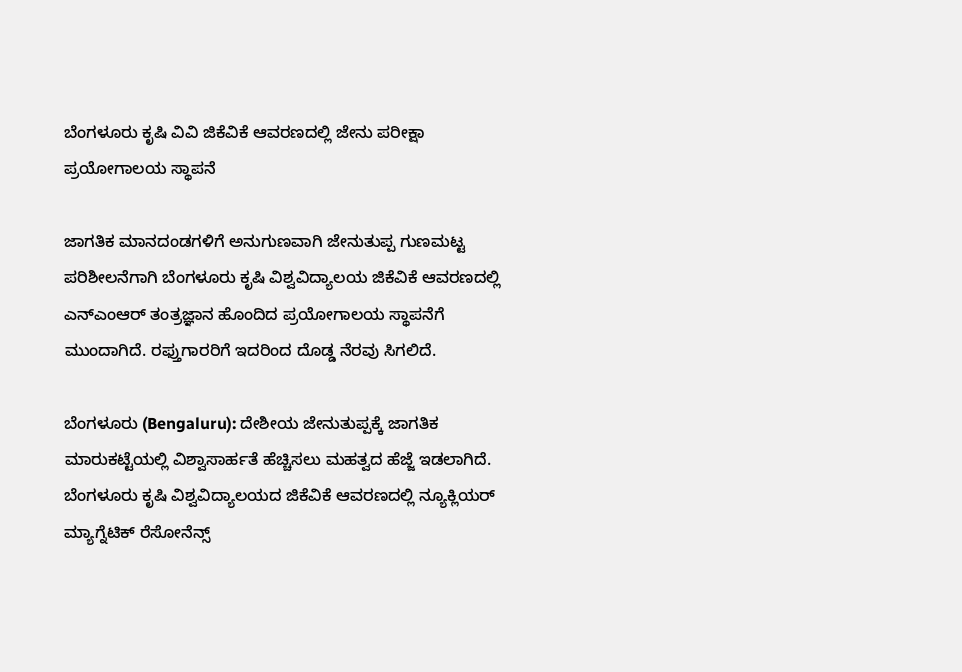ಬೆಂಗಳೂರು ಕೃಷಿ ವಿವಿ ಜಿಕೆವಿಕೆ ಆವರಣದಲ್ಲಿ ಜೇನು ಪರೀಕ್ಷಾ ಪ್ರಯೋಗಾಲಯ ಸ್ಥಾಪನೆ

ಜಾಗತಿಕ ಮಾನದಂಡಗಳಿಗೆ ಅನುಗುಣವಾಗಿ ಜೇನುತುಪ್ಪ ಗುಣಮಟ್ಟ ಪರಿಶೀಲನೆಗಾಗಿ ಬೆಂಗಳೂರು ಕೃಷಿ ವಿಶ್ವವಿದ್ಯಾಲಯ ಜಿಕೆವಿಕೆ ಆವರಣದಲ್ಲಿ ಎನ್‌ಎಂಆರ್ ತಂತ್ರಜ್ಞಾನ ಹೊಂದಿದ ಪ್ರಯೋಗಾಲಯ ಸ್ಥಾಪನೆಗೆ ಮುಂದಾಗಿದೆ. ರಫ್ತುಗಾರರಿಗೆ ಇದರಿಂದ ದೊಡ್ಡ ನೆರವು ಸಿಗಲಿದೆ.

ಬೆಂಗಳೂರು (Bengaluru): ದೇಶೀಯ ಜೇನುತುಪ್ಪಕ್ಕೆ ಜಾಗತಿಕ ಮಾರುಕಟ್ಟೆಯಲ್ಲಿ ವಿಶ್ವಾಸಾರ್ಹತೆ ಹೆಚ್ಚಿಸಲು ಮಹತ್ವದ ಹೆಜ್ಜೆ ಇಡಲಾಗಿದೆ. ಬೆಂಗಳೂರು ಕೃಷಿ ವಿಶ್ವವಿದ್ಯಾಲಯದ ಜಿಕೆವಿಕೆ ಆವರಣದಲ್ಲಿ ನ್ಯೂಕ್ಲಿಯರ್ ಮ್ಯಾಗ್ನೆಟಿಕ್ ರೆಸೋನೆನ್ಸ್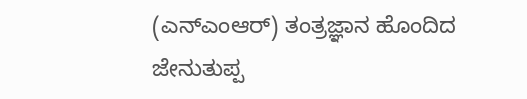(ಎನ್‌ಎಂಆರ್) ತಂತ್ರಜ್ಞಾನ ಹೊಂದಿದ ಜೇನುತುಪ್ಪ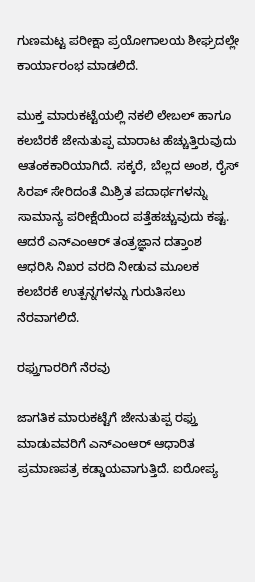ಗುಣಮಟ್ಟ ಪರೀಕ್ಷಾ ಪ್ರಯೋಗಾಲಯ ಶೀಘ್ರದಲ್ಲೇ ಕಾರ್ಯಾರಂಭ ಮಾಡಲಿದೆ.

ಮುಕ್ತ ಮಾರುಕಟ್ಟೆಯಲ್ಲಿ ನಕಲಿ ಲೇಬಲ್ ಹಾಗೂ ಕಲಬೆರಕೆ ಜೇನುತುಪ್ಪ ಮಾರಾಟ ಹೆಚ್ಚುತ್ತಿರುವುದು ಆತಂಕಕಾರಿಯಾಗಿದೆ. ಸಕ್ಕರೆ, ಬೆಲ್ಲದ ಅಂಶ, ರೈಸ್ ಸಿರಪ್ ಸೇರಿದಂತೆ ಮಿಶ್ರಿತ ಪದಾರ್ಥಗಳನ್ನು ಸಾಮಾನ್ಯ ಪರೀಕ್ಷೆಯಿಂದ ಪತ್ತೆಹಚ್ಚುವುದು ಕಷ್ಟ. ಆದರೆ ಎನ್‌ಎಂಆರ್ ತಂತ್ರಜ್ಞಾನ ದತ್ತಾಂಶ ಆಧರಿಸಿ ನಿಖರ ವರದಿ ನೀಡುವ ಮೂಲಕ ಕಲಬೆರಕೆ ಉತ್ಪನ್ನಗಳನ್ನು ಗುರುತಿಸಲು ನೆರವಾಗಲಿದೆ.

ರಫ್ತುಗಾರರಿಗೆ ನೆರವು

ಜಾಗತಿಕ ಮಾರುಕಟ್ಟೆಗೆ ಜೇನುತುಪ್ಪ ರಫ್ತು ಮಾಡುವವರಿಗೆ ಎನ್‌ಎಂಆರ್ ಆಧಾರಿತ ಪ್ರಮಾಣಪತ್ರ ಕಡ್ಡಾಯವಾಗುತ್ತಿದೆ. ಐರೋಪ್ಯ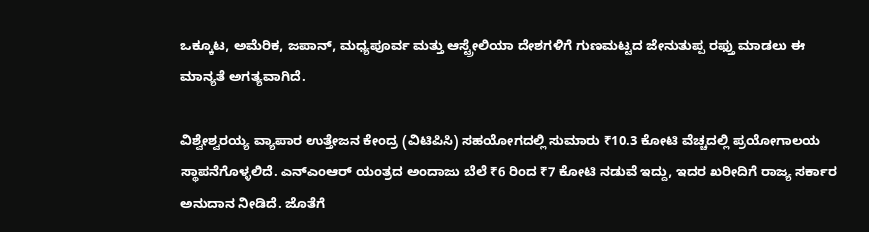ಒಕ್ಕೂಟ, ಅಮೆರಿಕ, ಜಪಾನ್, ಮಧ್ಯಪೂರ್ವ ಮತ್ತು ಆಸ್ಟ್ರೇಲಿಯಾ ದೇಶಗಳಿಗೆ ಗುಣಮಟ್ಟದ ಜೇನುತುಪ್ಪ ರಫ್ತು ಮಾಡಲು ಈ ಮಾನ್ಯತೆ ಅಗತ್ಯವಾಗಿದೆ.

ವಿಶ್ವೇಶ್ವರಯ್ಯ ವ್ಯಾಪಾರ ಉತ್ತೇಜನ ಕೇಂದ್ರ (ವಿಟಿಪಿಸಿ) ಸಹಯೋಗದಲ್ಲಿ ಸುಮಾರು ₹10.3 ಕೋಟಿ ವೆಚ್ಚದಲ್ಲಿ ಪ್ರಯೋಗಾಲಯ ಸ್ಥಾಪನೆಗೊಳ್ಳಲಿದೆ. ಎನ್‌ಎಂಆರ್ ಯಂತ್ರದ ಅಂದಾಜು ಬೆಲೆ ₹6 ರಿಂದ ₹7 ಕೋಟಿ ನಡುವೆ ಇದ್ದು, ಇದರ ಖರೀದಿಗೆ ರಾಜ್ಯ ಸರ್ಕಾರ ಅನುದಾನ ನೀಡಿದೆ. ಜೊತೆಗೆ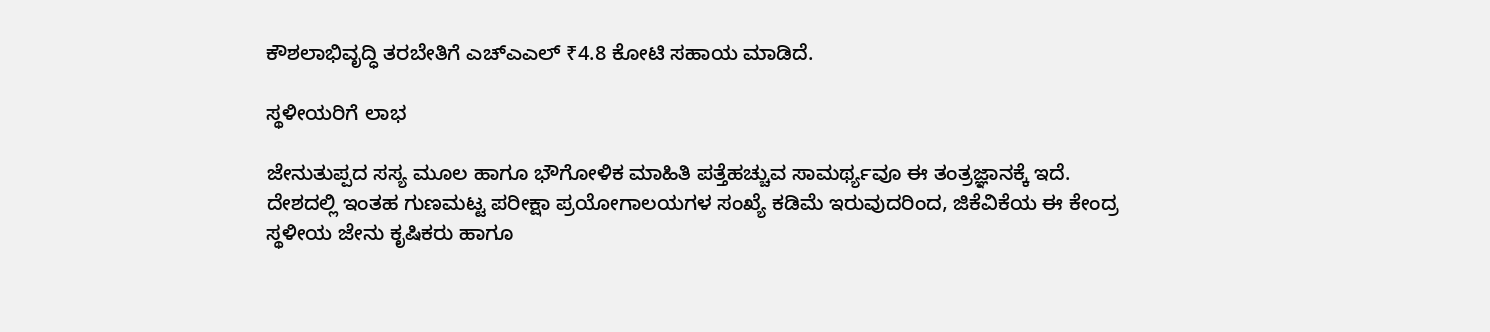ಕೌಶಲಾಭಿವೃದ್ಧಿ ತರಬೇತಿಗೆ ಎಚ್‌ಎಎಲ್ ₹4.8 ಕೋಟಿ ಸಹಾಯ ಮಾಡಿದೆ.

ಸ್ಥಳೀಯರಿಗೆ ಲಾಭ

ಜೇನುತುಪ್ಪದ ಸಸ್ಯ ಮೂಲ ಹಾಗೂ ಭೌಗೋಳಿಕ ಮಾಹಿತಿ ಪತ್ತೆಹಚ್ಚುವ ಸಾಮರ್ಥ್ಯವೂ ಈ ತಂತ್ರಜ್ಞಾನಕ್ಕೆ ಇದೆ. ದೇಶದಲ್ಲಿ ಇಂತಹ ಗುಣಮಟ್ಟ ಪರೀಕ್ಷಾ ಪ್ರಯೋಗಾಲಯಗಳ ಸಂಖ್ಯೆ ಕಡಿಮೆ ಇರುವುದರಿಂದ, ಜಿಕೆವಿಕೆಯ ಈ ಕೇಂದ್ರ ಸ್ಥಳೀಯ ಜೇನು ಕೃಷಿಕರು ಹಾಗೂ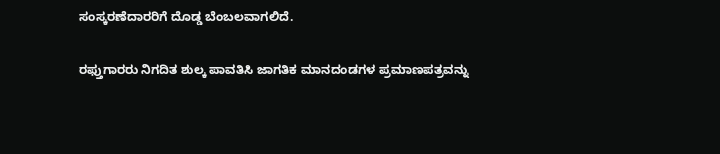ಸಂಸ್ಕರಣೆದಾರರಿಗೆ ದೊಡ್ಡ ಬೆಂಬಲವಾಗಲಿದೆ.

ರಫ್ತುಗಾರರು ನಿಗದಿತ ಶುಲ್ಕ ಪಾವತಿಸಿ ಜಾಗತಿಕ ಮಾನದಂಡಗಳ ಪ್ರಮಾಣಪತ್ರವನ್ನು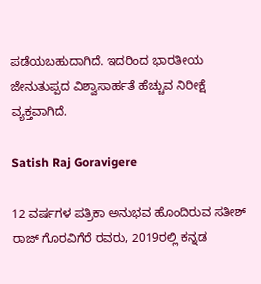ಪಡೆಯಬಹುದಾಗಿದೆ. ಇದರಿಂದ ಭಾರತೀಯ ಜೇನುತುಪ್ಪದ ವಿಶ್ವಾಸಾರ್ಹತೆ ಹೆಚ್ಚುವ ನಿರೀಕ್ಷೆ ವ್ಯಕ್ತವಾಗಿದೆ.

Satish Raj Goravigere

12 ವರ್ಷಗಳ ಪತ್ರಿಕಾ ಅನುಭವ ಹೊಂದಿರುವ ಸತೀಶ್ ರಾಜ್ ಗೊರವಿಗೆರೆ ರವರು, 2019ರಲ್ಲಿ ಕನ್ನಡ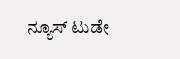ನ್ಯೂಸ್ ಟುಡೇ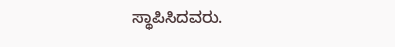ಸ್ಥಾಪಿಸಿದವರು.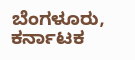ಬೆಂಗಳೂರು, ಕರ್ನಾಟಕ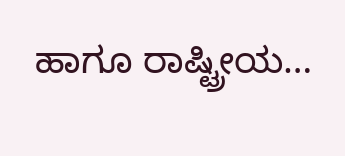ಹಾಗೂ ರಾಷ್ಟ್ರೀಯ…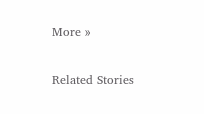More »

Related Stories